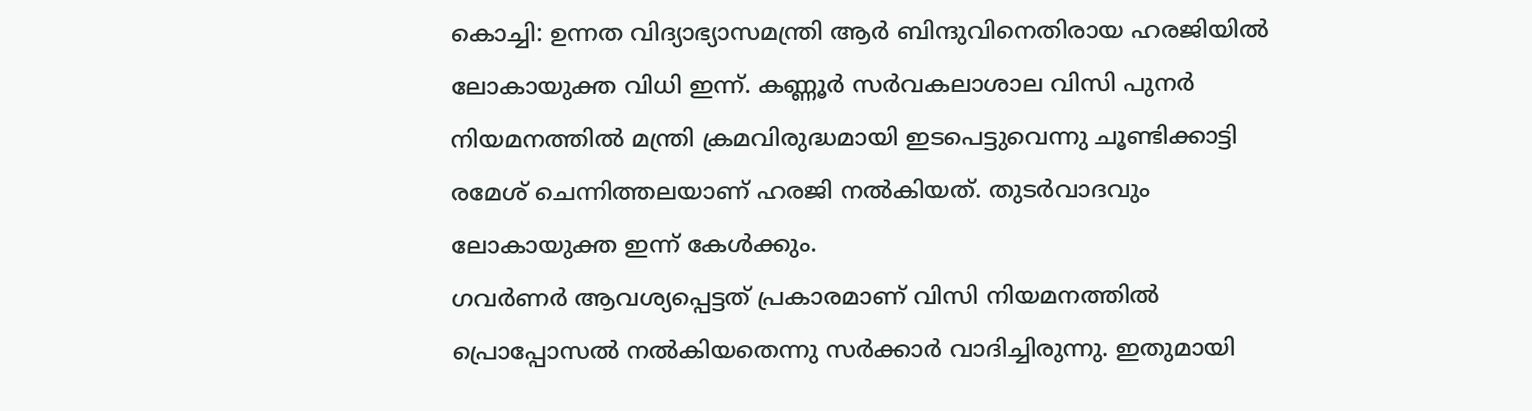കൊച്ചി: ഉന്നത വിദ്യാഭ്യാസമന്ത്രി ആർ ബിന്ദുവിനെതിരായ ഹരജിയിൽ ലോകായുക്ത വിധി ഇന്ന്. കണ്ണൂർ സർവകലാശാല വിസി പുനർ നിയമനത്തിൽ മന്ത്രി ക്രമവിരുദ്ധമായി ഇടപെട്ടുവെന്നു ചൂണ്ടിക്കാട്ടി രമേശ് ചെന്നിത്തലയാണ് ഹരജി നൽകിയത്. തുടർവാദവും ലോകായുക്ത ഇന്ന് കേൾക്കും.
ഗവർണർ ആവശ്യപ്പെട്ടത് പ്രകാരമാണ് വിസി നിയമനത്തിൽ പ്രൊപ്പോസൽ നൽകിയതെന്നു സർക്കാർ വാദിച്ചിരുന്നു. ഇതുമായി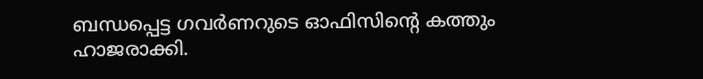ബന്ധപ്പെട്ട ഗവർണറുടെ ഓഫിസിന്റെ കത്തും ഹാജരാക്കി.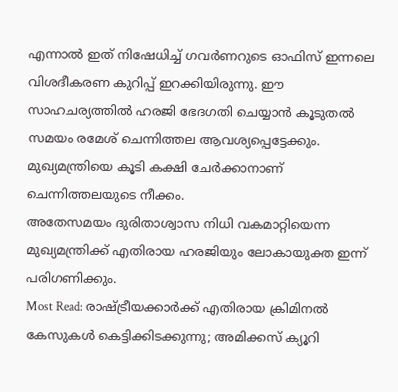എന്നാൽ ഇത് നിഷേധിച്ച് ഗവർണറുടെ ഓഫിസ് ഇന്നലെ വിശദീകരണ കുറിപ്പ് ഇറക്കിയിരുന്നു. ഈ സാഹചര്യത്തിൽ ഹരജി ഭേദഗതി ചെയ്യാൻ കൂടുതൽ സമയം രമേശ് ചെന്നിത്തല ആവശ്യപ്പെട്ടേക്കും. മുഖ്യമന്ത്രിയെ കൂടി കക്ഷി ചേർക്കാനാണ് ചെന്നിത്തലയുടെ നീക്കം.
അതേസമയം ദുരിതാശ്വാസ നിധി വകമാറ്റിയെന്ന മുഖ്യമന്ത്രിക്ക് എതിരായ ഹരജിയും ലോകായുക്ത ഇന്ന് പരിഗണിക്കും.
Most Read: രാഷ്ട്രീയക്കാർക്ക് എതിരായ ക്രിമിനൽ കേസുകൾ കെട്ടിക്കിടക്കുന്നു; അമിക്കസ് ക്യൂറി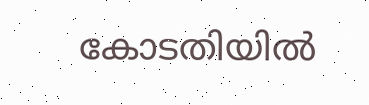കോടതിയിൽ